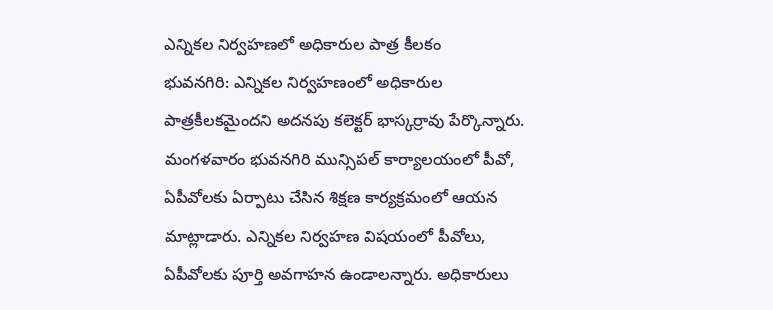ఎన్నికల నిర్వహణలో అధికారుల పాత్ర కీలకం
భువనగిరి: ఎన్నికల నిర్వహణంలో అధికారుల పాత్రకీలకమైందని అదనపు కలెక్టర్ భాస్కర్రావు పేర్కొన్నారు. మంగళవారం భువనగిరి మున్సిపల్ కార్యాలయంలో పీవో, ఏపీవోలకు ఏర్పాటు చేసిన శిక్షణ కార్యక్రమంలో ఆయన మాట్లాడారు. ఎన్నికల నిర్వహణ విషయంలో పీవోలు, ఏపీవోలకు పూర్తి అవగాహన ఉండాలన్నారు. అధికారులు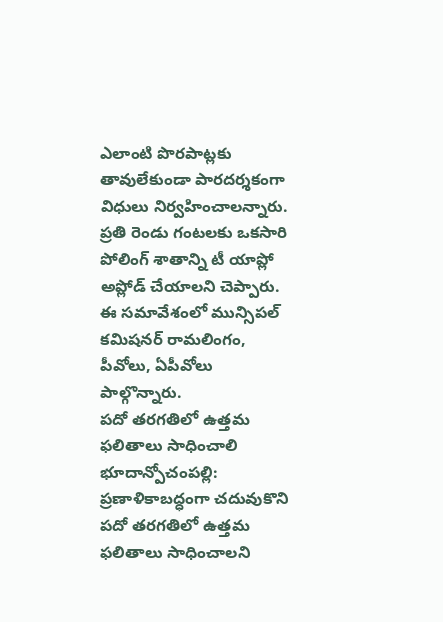ఎలాంటి పొరపాట్లకు తావులేకుండా పారదర్శకంగా విధులు నిర్వహించాలన్నారు. ప్రతి రెండు గంటలకు ఒకసారి పోలింగ్ శాతాన్ని టీ యాప్లో అప్లోడ్ చేయాలని చెప్పారు. ఈ సమావేశంలో మున్సిపల్ కమిషనర్ రామలింగం, పీవోలు, ఏపీవోలు పాల్గొన్నారు.
పదో తరగతిలో ఉత్తమ ఫలితాలు సాధించాలి
భూదాన్పోచంపల్లి: ప్రణాళికాబద్ధంగా చదువుకొని పదో తరగతిలో ఉత్తమ ఫలితాలు సాధించాలని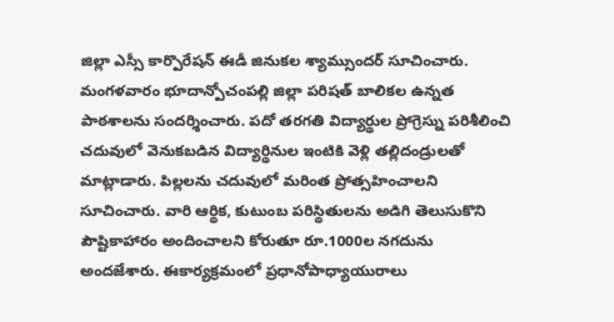జిల్లా ఎస్సీ కార్పొరేషన్ ఈడీ జినుకల శ్యామ్సుందర్ సూచించారు. మంగళవారం భూదాన్పోచంపల్లి జిల్లా పరిషత్ బాలికల ఉన్నత పాఠశాలను సందర్శించారు. పదో తరగతి విద్యార్థుల ప్రోగ్రెస్ను పరిశీలించి చదువులో వెనుకబడిన విద్యార్థినుల ఇంటికి వెళ్లి తల్లిదండ్రులతో మాట్లాడారు. పిల్లలను చదువులో మరింత ప్రోత్సహించాలని సూచించారు. వారి ఆర్థిక, కుటుంబ పరిస్థితులను అడిగి తెలుసుకొని పౌష్టికాహారం అందించాలని కోరుతూ రూ.1000ల నగదును అందజేశారు. ఈకార్యక్రమంలో ప్రధానోపాధ్యాయురాలు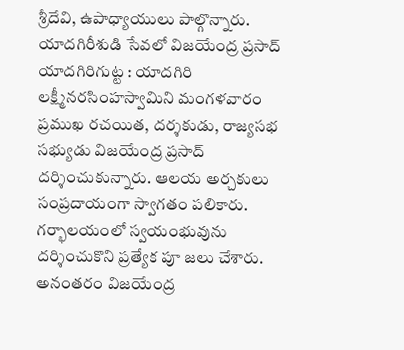శ్రీదేవి, ఉపాధ్యాయులు పాల్గొన్నారు.
యాదగిరీశుడి సేవలో విజయేంద్ర ప్రసాద్
యాదగిరిగుట్ట : యాదగిరి లక్ష్మీనరసింహస్వామిని మంగళవారం ప్రముఖ రచయిత, దర్శకుడు, రాజ్యసభ సభ్యుడు విజయేంద్ర ప్రసాద్ దర్శించుకున్నారు. ఆలయ అర్చకులు సంప్రదాయంగా స్వాగతం పలికారు. గర్భాలయంలో స్వయంభువును దర్శించుకొని ప్రత్యేక పూ జలు చేశారు. అనంతరం విజయేంద్ర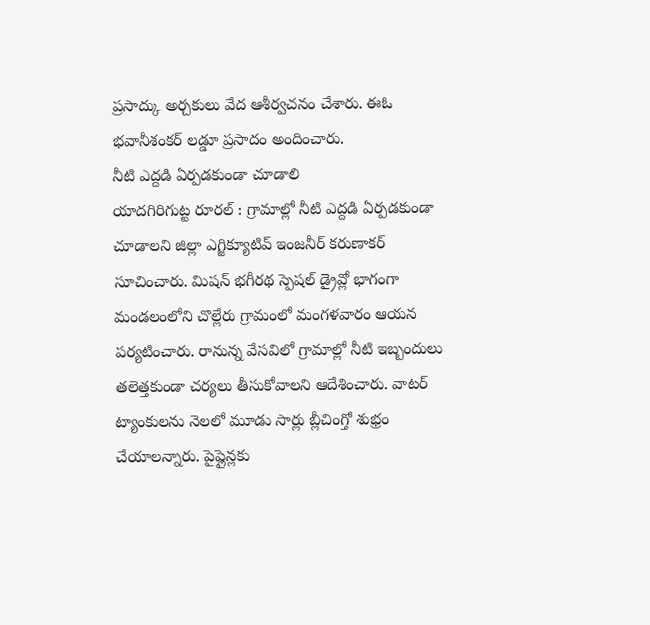ప్రసాద్కు అర్చకులు వేద ఆశీర్వచనం చేశారు. ఈఓ భవానీశంకర్ లడ్డూ ప్రసాదం అందించారు.
నీటి ఎద్దడి ఏర్పడకుండా చూడాలి
యాదగిరిగుట్ట రూరల్ : గ్రామాల్లో నీటి ఎద్దడి ఏర్పడకుండా చూడాలని జిల్లా ఎగ్జిక్యూటివ్ ఇంజనీర్ కరుణాకర్ సూచించారు. మిషన్ భగీరథ స్పెషల్ డ్రైవ్లో భాగంగా మండలంలోని చొల్లేరు గ్రామంలో మంగళవారం ఆయన పర్యటించారు. రానున్న వేసవిలో గ్రామాల్లో నీటి ఇబ్బందులు తలెత్తకుండా చర్యలు తీసుకోవాలని ఆదేశించారు. వాటర్ ట్యాంకులను నెలలో మూడు సార్లు బ్లీచింగ్తో శుభ్రం చేయాలన్నారు. పైప్లైన్లకు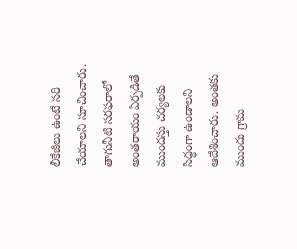లీకేజీలు ఉంటే సరి చేయాలని సూచించారు. తాగునీటి సరఫరాలో అంతరాయం ఏర్పడితే ముందస్తు చర్యలకు సిద్ధంగా ఉండాలని ఆదేశించారు. అంతకు ముందు గ్రామ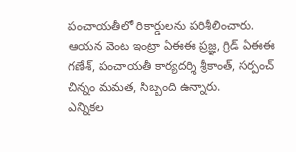పంచాయతీలో రికార్డులను పరిశీలించారు. ఆయన వెంట ఇంట్రా ఏఈఈ ప్రజ్ఞ, గ్రిడ్ ఏఈఈ గణేశ్, పంచాయతీ కార్యదర్శి శ్రీకాంత్, సర్పంచ్ చిన్నం మమత, సిబ్బంది ఉన్నారు.
ఎన్నికల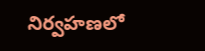నిర్వహణలో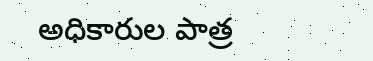అధికారుల పాత్ర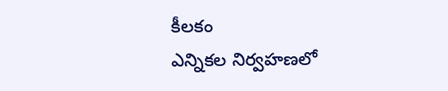కీలకం
ఎన్నికల నిర్వహణలో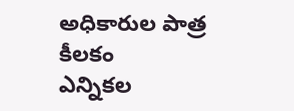అధికారుల పాత్ర కీలకం
ఎన్నికల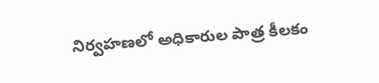నిర్వహణలో అధికారుల పాత్ర కీలకం